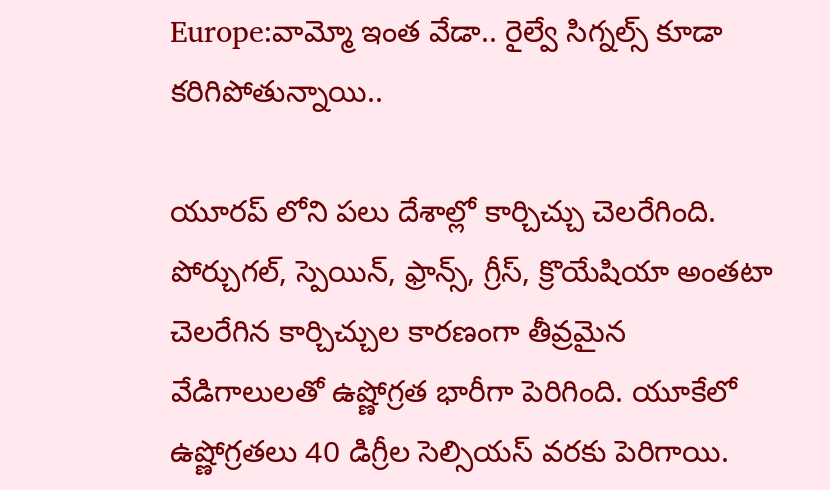Europe:వామ్మో ఇంత వేడా.. రైల్వే సిగ్నల్స్ కూడా కరిగిపోతున్నాయి..

యూరప్ లోని పలు దేశాల్లో కార్చిచ్చు చెలరేగింది. పోర్చుగల్, స్పెయిన్, ఫ్రాన్స్, గ్రీస్, క్రొయేషియా అంతటా చెలరేగిన కార్చిచ్చుల కారణంగా తీవ్రమైన వేడిగాలులతో ఉష్ణోగ్రత భారీగా పెరిగింది. యూకేలో ఉష్ణోగ్రతలు 40 డిగ్రీల సెల్సియస్‌ వరకు పెరిగాయి.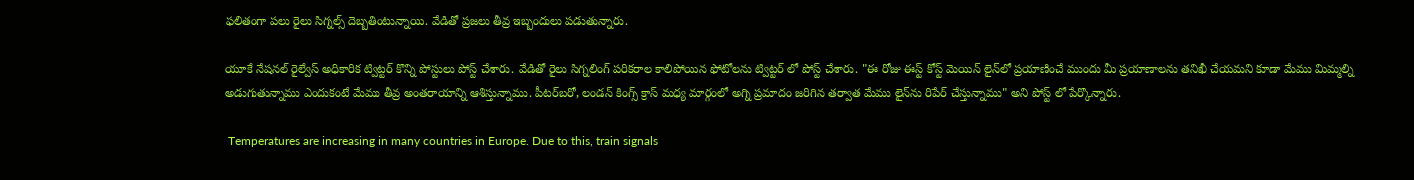ఫలితంగా పలు రైలు సిగ్నల్స్ దెబ్బతింటున్నాయి. వేడితో ప్రజలు తీవ్ర ఇబ్బందులు పడుతున్నారు.

యూకే నేషనల్ రైల్వేస్ అధికారిక ట్విట్టర్ కొన్ని పోస్టులు పోస్ట్ చేశారు. వేడితో రైలు సిగ్నలింగ్ పరికరాల కాలిపోయిన ఫోటోలను ట్విట్టర్ లో పోస్ట్ చేశారు. "ఈ రోజు ఈస్ట్ కోస్ట్ మెయిన్ లైన్‌లో ప్రయాణించే ముందు మీ ప్రయాణాలను తనిఖీ చేయమని కూడా మేము మిమ్మల్ని అడుగుతున్నాము ఎందుకంటే మేము తీవ్ర అంతరాయాన్ని ఆశిస్తున్నాము. పీటర్‌బరో, లండన్ కింగ్స్ క్రాస్ మధ్య మార్గంలో అగ్ని ప్రమాదం జరిగిన తర్వాత మేము లైన్‌ను రిపేర్ చేస్తున్నాము" అని పోస్ట్ లో పేర్కొన్నారు.

 Temperatures are increasing in many countries in Europe. Due to this, train signals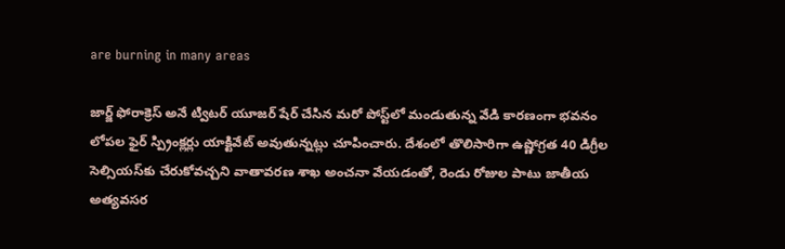are burning in many areas

జార్జ్ ఫోరాక్రెస్ అనే ట్విటర్ యూజర్ షేర్ చేసిన మరో పోస్ట్‌లో మండుతున్న వేడి కారణంగా భవనం లోపల ఫైర్ స్ప్రింక్లర్లు యాక్టివేట్ అవుతున్నట్లు చూపించారు. దేశంలో తొలిసారిగా ఉష్ణోగ్రత 40 డిగ్రీల సెల్సియస్‌కు చేరుకోవచ్చని వాతావరణ శాఖ అంచనా వేయడంతో, రెండు రోజుల పాటు జాతీయ అత్యవసర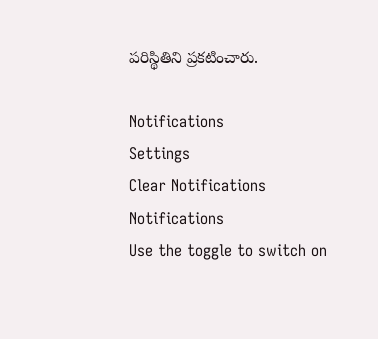పరిస్థితిని ప్రకటించారు.

Notifications
Settings
Clear Notifications
Notifications
Use the toggle to switch on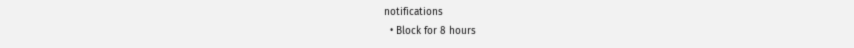notifications
  • Block for 8 hours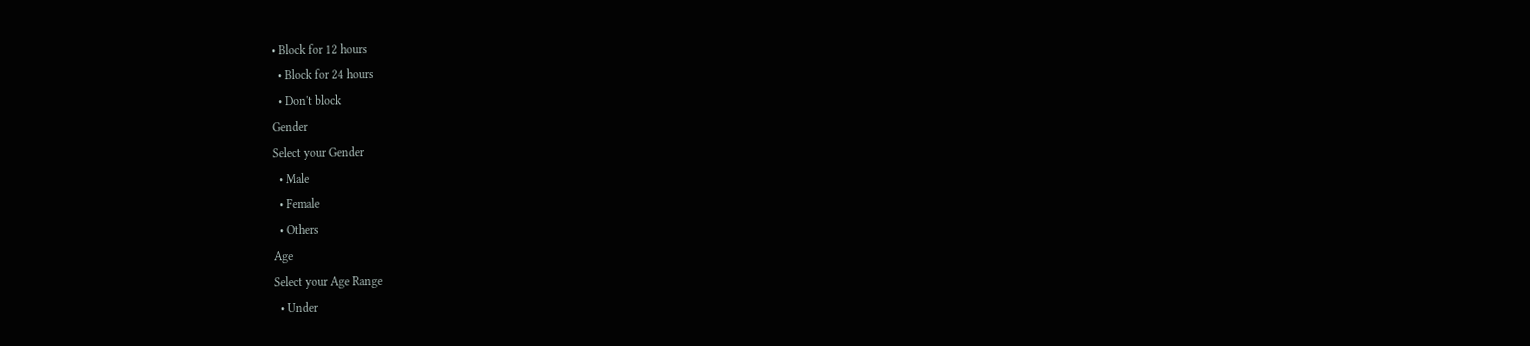• Block for 12 hours
  • Block for 24 hours
  • Don't block
Gender
Select your Gender
  • Male
  • Female
  • Others
Age
Select your Age Range
  • Under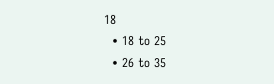18
  • 18 to 25
  • 26 to 35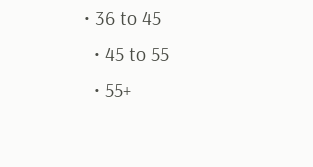• 36 to 45
  • 45 to 55
  • 55+